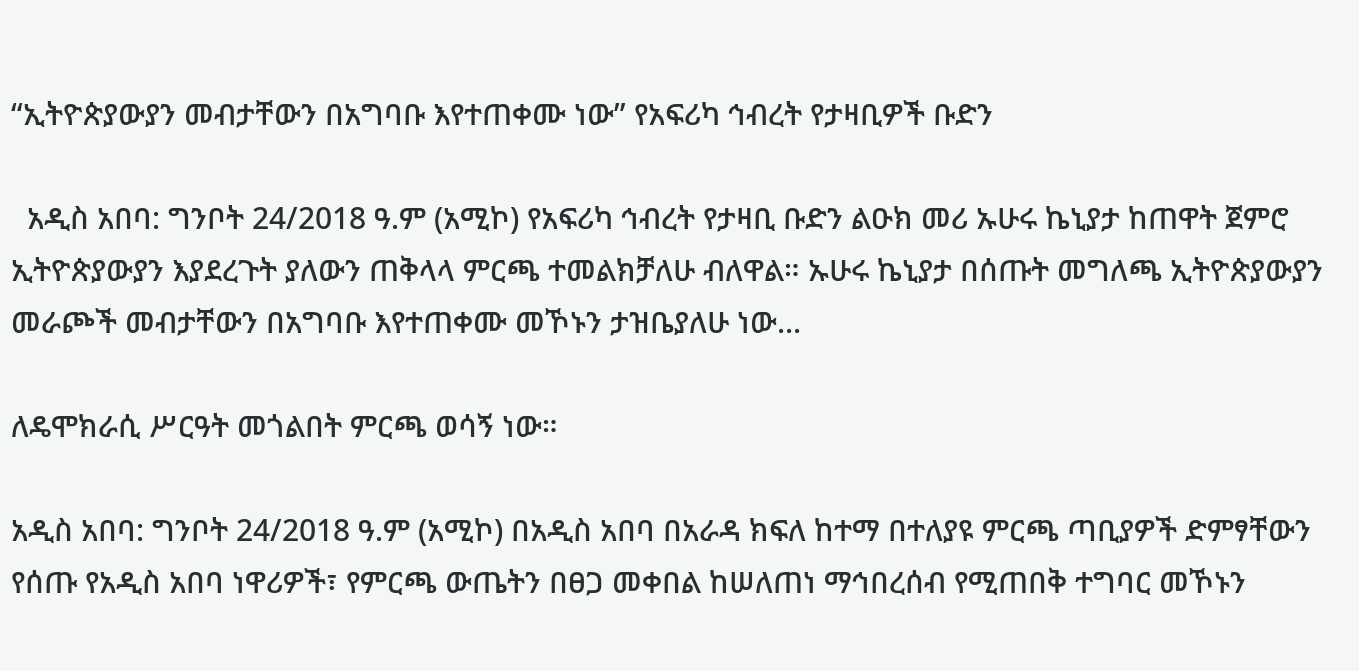“ኢትዮጵያውያን መብታቸውን በአግባቡ እየተጠቀሙ ነው” የአፍሪካ ኅብረት የታዛቢዎች ቡድን

  አዲስ አበባ: ግንቦት 24/2018 ዓ.ም (አሚኮ) የአፍሪካ ኅብረት የታዛቢ ቡድን ልዑክ መሪ ኡሁሩ ኬኒያታ ከጠዋት ጀምሮ ኢትዮጵያውያን እያደረጉት ያለውን ጠቅላላ ምርጫ ተመልክቻለሁ ብለዋል። ኡሁሩ ኬኒያታ በሰጡት መግለጫ ኢትዮጵያውያን መራጮች መብታቸውን በአግባቡ እየተጠቀሙ መኾኑን ታዝቤያለሁ ነው...

ለዴሞክራሲ ሥርዓት መጎልበት ምርጫ ወሳኝ ነው።

አዲስ አበባ: ግንቦት 24/2018 ዓ.ም (አሚኮ) በአዲስ አበባ በአራዳ ክፍለ ከተማ በተለያዩ ምርጫ ጣቢያዎች ድምፃቸውን የሰጡ የአዲስ አበባ ነዋሪዎች፣ የምርጫ ውጤትን በፀጋ መቀበል ከሠለጠነ ማኅበረሰብ የሚጠበቅ ተግባር መኾኑን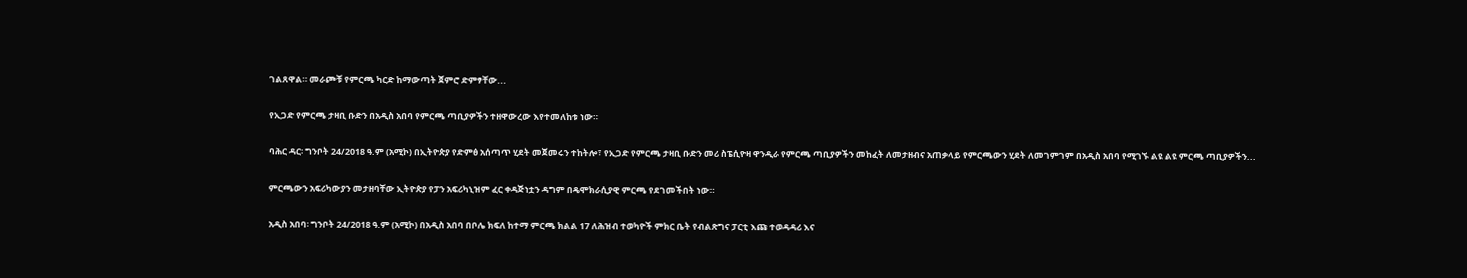ገልጸዋል። መራጮቹ የምርጫ ካርድ ከማውጣት ጀምሮ ድምፃቸው...

የኢጋድ የምርጫ ታዛቢ ቡድን በአዲስ አበባ የምርጫ ጣቢያዎችን ተዘዋውረው እየተመለከቱ ነው።

ባሕር ዳር፡ ግንቦት 24/2018 ዓ.ም (አሚኮ) በኢትዮጵያ የድምፅ አሰጣጥ ሂደት መጀመሩን ተከትሎ፣ የኢጋድ የምርጫ ታዛቢ ቡድን መሪ ስፔሲዮዛ ዋንዲራ የምርጫ ጣቢያዎችን መከፈት ለመታዘብና አጠቃላይ የምርጫውን ሂደት ለመገምገም በአዲስ አበባ የሚገኙ ልዩ ልዩ ምርጫ ጣቢያዎችን...

ምርጫውን አፍሪካውያን መታዘባቸው ኢትዮጵያ የፓን አፍሪካኒዝም ፈር ቀዳጅነቷን ዳግም በዴሞክራሲያዊ ምርጫ የደገመችበት ነው።

አዲስ አበባ፡ ግንቦት 24/2018 ዓ.ም (አሚኮ) በአዲስ አበባ በቦሌ ክፍለ ከተማ ምርጫ ክልል 17 ለሕዝብ ተወካዮች ምክር ቤት የብልጽግና ፓርቲ እጩ ተወዳዳሪ እና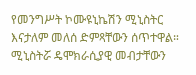የመንግሥት ኮሙዩኒኬሽን ሚኒስትር እናታለም መለሰ ድምጻቸውን ሰጥተዋል። ሚኒስትሯ ዴሞክራሲያዊ መብታቸውን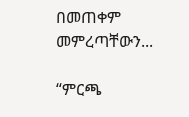በመጠቀም መምረጣቸውን...

“ምርጫ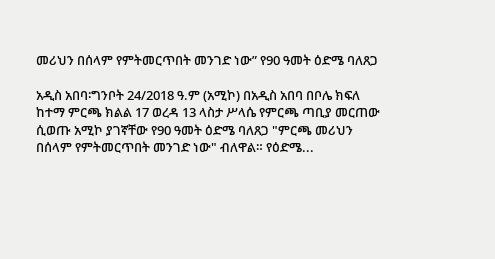መሪህን በሰላም የምትመርጥበት መንገድ ነው” የ90 ዓመት ዕድሜ ባለጸጋ

አዲስ አበባ፡ግንቦት 24/2018 ዓ.ም (አሚኮ) በአዲስ አበባ በቦሌ ክፍለ ከተማ ምርጫ ክልል 17 ወረዳ 13 ላስታ ሥላሴ የምርጫ ጣቢያ መርጠው ሲወጡ አሚኮ ያገኛቸው የ90 ዓመት ዕድሜ ባለጸጋ "ምርጫ መሪህን በሰላም የምትመርጥበት መንገድ ነው" ብለዋል። የዕድሜ...